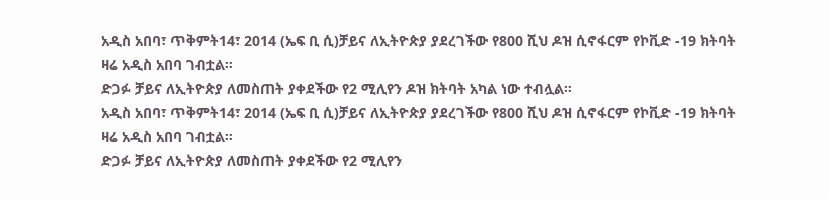አዲስ አበባ፣ ጥቅምት14፣ 2014 (ኤፍ ቢ ሲ)ቻይና ለኢትዮጵያ ያደረገችው የ800 ሺህ ዶዝ ሲኖፋርም የኮቪድ -19 ክትባት ዛሬ አዲስ አበባ ገብቷል።
ድጋፉ ቻይና ለኢትዮጵያ ለመስጠት ያቀደችው የ2 ሚሊየን ዶዝ ክትባት አካል ነው ተብሏል።
አዲስ አበባ፣ ጥቅምት14፣ 2014 (ኤፍ ቢ ሲ)ቻይና ለኢትዮጵያ ያደረገችው የ800 ሺህ ዶዝ ሲኖፋርም የኮቪድ -19 ክትባት ዛሬ አዲስ አበባ ገብቷል።
ድጋፉ ቻይና ለኢትዮጵያ ለመስጠት ያቀደችው የ2 ሚሊየን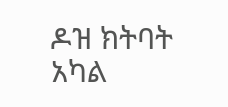ዶዝ ክትባት አካል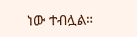ነው ተብሏል።